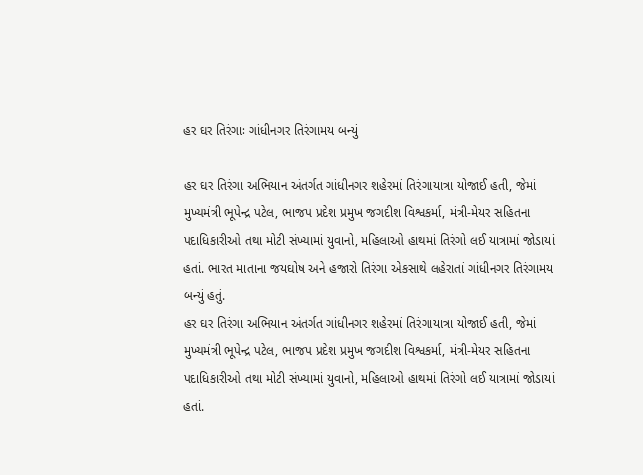હર ઘર તિરંગાઃ ગાંધીનગર તિરંગામય બન્યું

હર ઘર તિરંગા અભિયાન અંતર્ગત ગાંધીનગર શહેરમાં તિરંગાયાત્રા યોજાઈ હતી, જેમાં મુખ્યમંત્રી ભૂપેન્દ્ર પટેલ, ભાજપ પ્રદેશ પ્રમુખ જગદીશ વિશ્વકર્મા, મંત્રી-મેયર સહિતના પદાધિકારીઓ તથા મોટી સંખ્યામાં યુવાનો, મહિલાઓ હાથમાં તિરંગો લઈ યાત્રામાં જોડાયાં હતાં. ભારત માતાના જયઘોષ અને હજારો તિરંગા એકસાથે લહેરાતાં ગાંધીનગર તિરંગામય બન્યું હતું.
હર ઘર તિરંગા અભિયાન અંતર્ગત ગાંધીનગર શહેરમાં તિરંગાયાત્રા યોજાઈ હતી, જેમાં મુખ્યમંત્રી ભૂપેન્દ્ર પટેલ, ભાજપ પ્રદેશ પ્રમુખ જગદીશ વિશ્વકર્મા, મંત્રી-મેયર સહિતના પદાધિકારીઓ તથા મોટી સંખ્યામાં યુવાનો, મહિલાઓ હાથમાં તિરંગો લઈ યાત્રામાં જોડાયાં હતાં.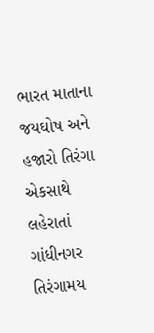ભારત માતાના જયઘોષ અને હજારો તિરંગા એકસાથે લહેરાતાં ગાંધીનગર તિરંગામય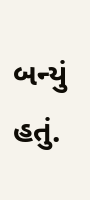બન્યું હતું.